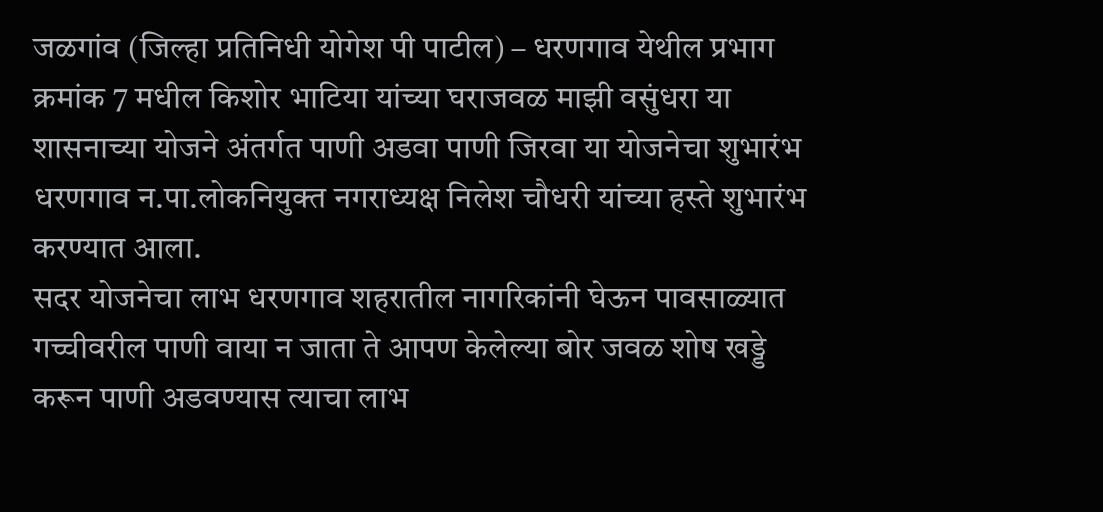जळगांव (जिल्हा प्रतिनिधी योगेश पी पाटील) – धरणगाव येथील प्रभाग क्रमांक 7 मधील किशोर भाटिया यांच्या घराजवळ माझी वसुंधरा या शासनाच्या योजने अंतर्गत पाणी अडवा पाणी जिरवा या योजनेचा शुभारंभ धरणगाव न.पा.लोकनियुक्त नगराध्यक्ष निलेश चौधरी यांच्या हस्ते शुभारंभ करण्यात आला.
सदर योजनेचा लाभ धरणगाव शहरातील नागरिकांनी घेऊन पावसाळ्यात गच्चीवरील पाणी वाया न जाता ते आपण केलेल्या बोर जवळ शोष खड्डे करून पाणी अडवण्यास त्याचा लाभ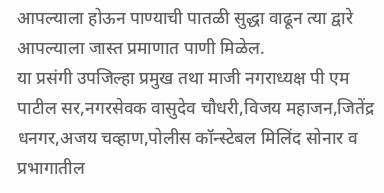आपल्याला होऊन पाण्याची पातळी सुद्धा वाढून त्या द्वारे आपल्याला जास्त प्रमाणात पाणी मिळेल.
या प्रसंगी उपजिल्हा प्रमुख तथा माजी नगराध्यक्ष पी एम पाटील सर,नगरसेवक वासुदेव चौधरी,विजय महाजन,जितेंद्र धनगर,अजय चव्हाण,पोलीस कॉन्स्टेबल मिलिंद सोनार व प्रभागातील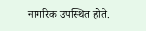नागरिक उपस्थित होते.